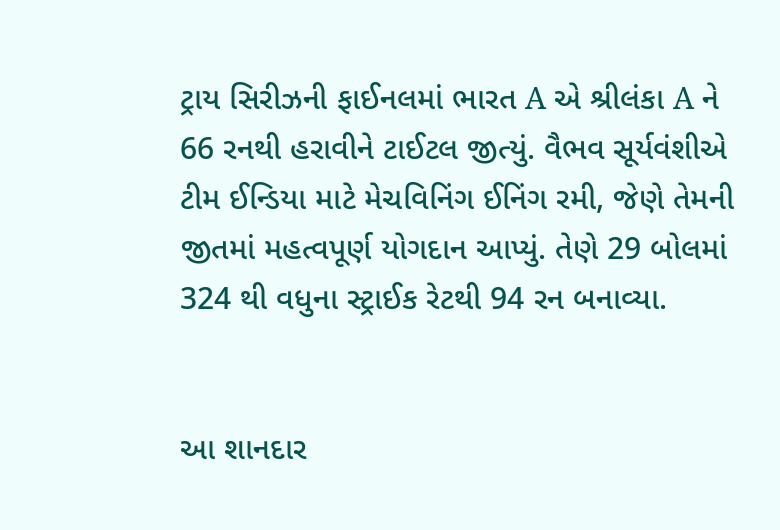ટ્રાય સિરીઝની ફાઈનલમાં ભારત A એ શ્રીલંકા A ને 66 રનથી હરાવીને ટાઈટલ જીત્યું. વૈભવ સૂર્યવંશીએ ટીમ ઈન્ડિયા માટે મેચવિનિંગ ઈનિંગ રમી, જેણે તેમની જીતમાં મહત્વપૂર્ણ યોગદાન આપ્યું. તેણે 29 બોલમાં 324 થી વધુના સ્ટ્રાઈક રેટથી 94 રન બનાવ્યા.


આ શાનદાર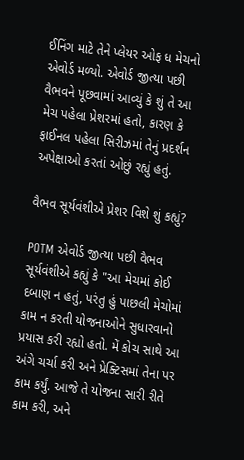ઈનિંગ માટે તેને પ્લેયર ઓફ ધ મેચનો એવોર્ડ મળ્યો. એવોર્ડ જીત્યા પછી વૈભવને પૂછવામાં આવ્યું કે શું તે આ મેચ પહેલા પ્રેશરમાં હતો, કારણ કે ફાઈનલ પહેલા સિરીઝમાં તેનું પ્રદર્શન અપેક્ષાઓ કરતાં ઓછું રહ્યું હતું.

વૈભવ સૂર્યવંશીએ પ્રેશર વિશે શું કહ્યું?

POTM એવોર્ડ જીત્યા પછી વૈભવ સૂર્યવંશીએ કહ્યું કે "આ મેચમાં કોઈ દબાણ ન હતું, પરંતુ હું પાછલી મેચોમાં કામ ન કરતી યોજનાઓને સુધારવાનો પ્રયાસ કરી રહ્યો હતો. મેં કોચ સાથે આ અંગે ચર્ચા કરી અને પ્રેક્ટિસમાં તેના પર કામ કર્યું. આજે તે યોજના સારી રીતે કામ કરી, અને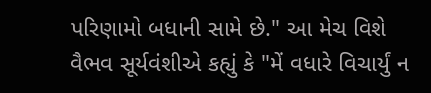પરિણામો બધાની સામે છે." આ મેચ વિશે વૈભવ સૂર્યવંશીએ કહ્યું કે "મેં વધારે વિચાર્યું ન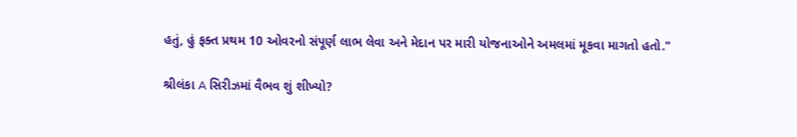હતું, હું ફક્ત પ્રથમ 10 ઓવરનો સંપૂર્ણ લાભ લેવા અને મેદાન પર મારી યોજનાઓને અમલમાં મૂકવા માગતો હતો."

શ્રીલંકા A સિરીઝમાં વૈભવ શું શીખ્યો?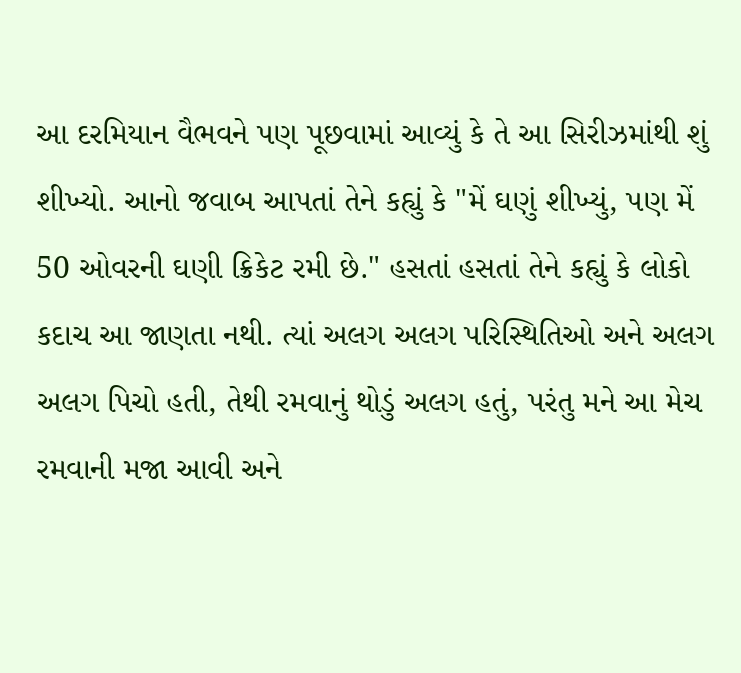આ દરમિયાન વૈભવને પણ પૂછવામાં આવ્યું કે તે આ સિરીઝમાંથી શું શીખ્યો. આનો જવાબ આપતાં તેને કહ્યું કે "મેં ઘણું શીખ્યું, પણ મેં 50 ઓવરની ઘણી ક્રિકેટ રમી છે." હસતાં હસતાં તેને કહ્યું કે લોકો કદાચ આ જાણતા નથી. ત્યાં અલગ અલગ પરિસ્થિતિઓ અને અલગ અલગ પિચો હતી, તેથી રમવાનું થોડું અલગ હતું, પરંતુ મને આ મેચ રમવાની મજા આવી અને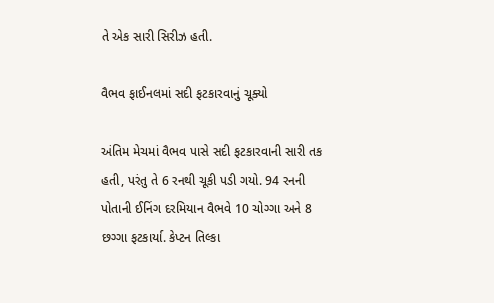તે એક સારી સિરીઝ હતી.

વૈભવ ફાઈનલમાં સદી ફટકારવાનું ચૂક્યો

અંતિમ મેચમાં વૈભવ પાસે સદી ફટકારવાની સારી તક હતી, પરંતુ તે 6 રનથી ચૂકી પડી ગયો. 94 રનની પોતાની ઈનિંગ દરમિયાન વૈભવે 10 ચોગ્ગા અને 8 છગ્ગા ફટકાર્યા. કેપ્ટન તિલ્કા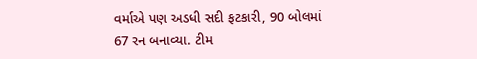વર્માએ પણ અડધી સદી ફટકારી, 90 બોલમાં 67 રન બનાવ્યા. ટીમ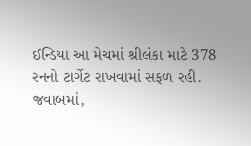ઈન્ડિયા આ મેચમાં શ્રીલંકા માટે 378 રનનો ટાર્ગેટ રાખવામાં સફળ રહી. જવાબમાં,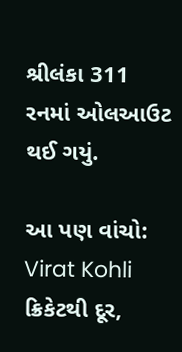શ્રીલંકા 311 રનમાં ઓલઆઉટ થઈ ગયું.

આ પણ વાંચો: Virat Kohli ક્રિકેટથી દૂર,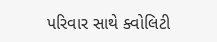પરિવાર સાથે ક્વોલિટી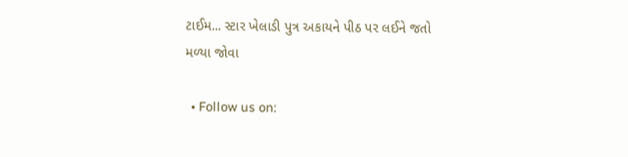ટાઈમ... સ્ટાર ખેલાડી પુત્ર અકાયને પીઠ પર લઈને જતો મળ્યા જોવા

  • Follow us on: